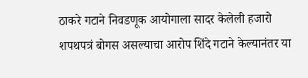ठाकरे गटाने निवडणूक आयोगाला सादर केलेली हजारो शपथपत्रं बोगस असल्याचा आरोप शिंदे गटाने केल्यानंतर या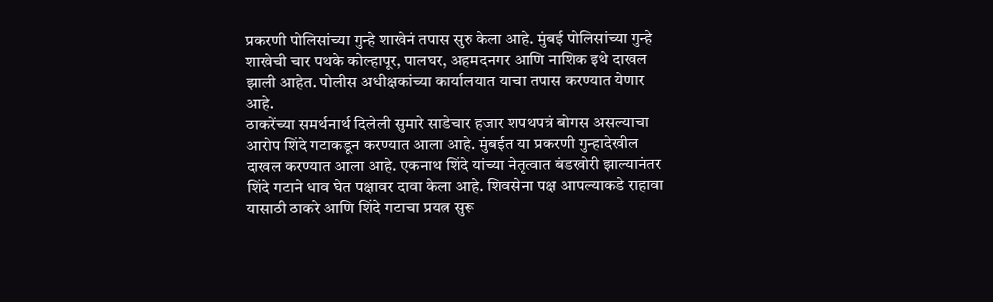प्रकरणी पोलिसांच्या गुन्हे शाखेनं तपास सुरु केला आहे. मुंबई पोलिसांच्या गुन्हे शाखेची चार पथके कोल्हापूर, पालघर, अहमदनगर आणि नाशिक इथे दाखल झाली आहेत. पोलीस अधीक्षकांच्या कार्यालयात याचा तपास करण्यात येणार आहे.
ठाकरेंच्या समर्थनार्थ दिलेली सुमारे साडेचार हजार शपथपत्रं बोगस असल्याचा आरोप शिंदे गटाकडून करण्यात आला आहे. मुंबईत या प्रकरणी गुन्हादेखील दाखल करण्यात आला आहे. एकनाथ शिंदे यांच्या नेतृत्वात बंडखोरी झाल्यानंतर शिंदे गटाने धाव घेत पक्षावर दावा केला आहे. शिवसेना पक्ष आपल्याकडे राहावा यासाठी ठाकरे आणि शिंदे गटाचा प्रयत्न सुरू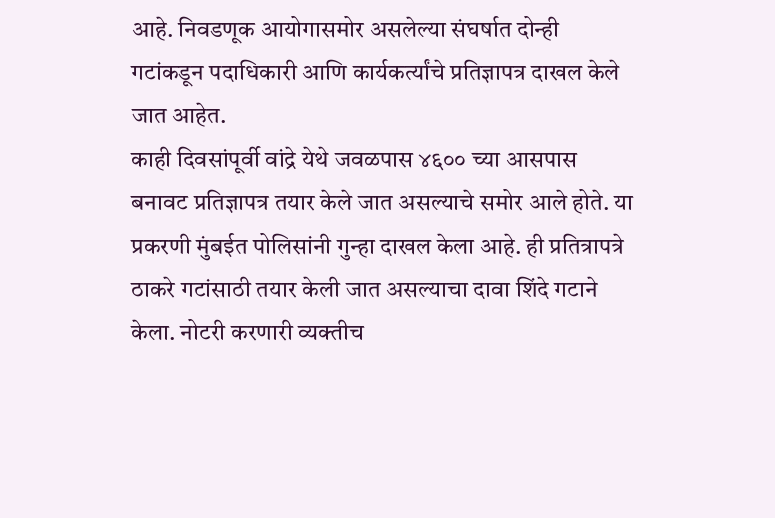आहे. निवडणूक आयोगासमोर असलेल्या संघर्षात दोन्ही गटांकडून पदाधिकारी आणि कार्यकर्त्यांचे प्रतिज्ञापत्र दाखल केले जात आहेत.
काही दिवसांपूर्वी वांद्रे येथे जवळपास ४६०० च्या आसपास बनावट प्रतिज्ञापत्र तयार केले जात असल्याचे समोर आले होते. या प्रकरणी मुंबईत पोलिसांनी गुन्हा दाखल केला आहे. ही प्रतित्रापत्रे ठाकरे गटांसाठी तयार केली जात असल्याचा दावा शिंदे गटाने केला. नोटरी करणारी व्यक्तीच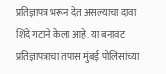प्रतिज्ञापत्र भरून देत असल्याचा दावा शिंदे गटाने केला आहे. या बनावट प्रतिज्ञापत्राचा तपास मुंबई पोलिसांच्या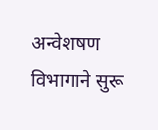अन्वेशषण विभागाने सुरू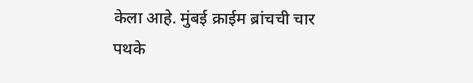केला आहे. मुंबई क्राईम ब्रांचची चार पथके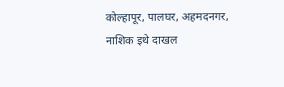कोल्हापूर, पालघर, अहमदनगर, नाशिक इथे दाखल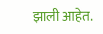झाली आहेत.